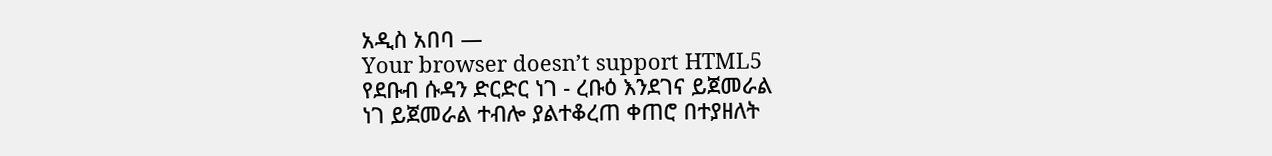አዲስ አበባ —
Your browser doesn’t support HTML5
የደቡብ ሱዳን ድርድር ነገ - ረቡዕ እንደገና ይጀመራል
ነገ ይጀመራል ተብሎ ያልተቆረጠ ቀጠሮ በተያዘለት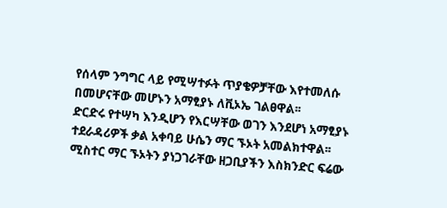የሰላም ንግግር ላይ የሚሣተፉት ጥያቄዎቻቸው እየተመለሱ በመሆናቸው መሆኑን አማፂያኑ ለቪኦኤ ገልፀዋል፡፡
ድርድሩ የተሣካ እንዲሆን የእርሣቸው ወገን እንደሆነ አማፂያኑ ተደራዳሪዎች ቃል አቀባይ ሁሴን ማር ኙኦት አመልክተዋል፡፡
ሚስተር ማር ኙኦትን ያነጋገራቸው ዘጋቢያችን እስክንድር ፍሬው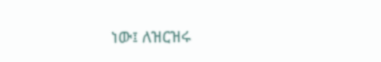ነው፤ ለዝርዝሩ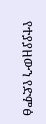የተያያዘውን የድምፅ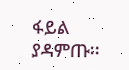ፋይል ያዳምጡ፡፡